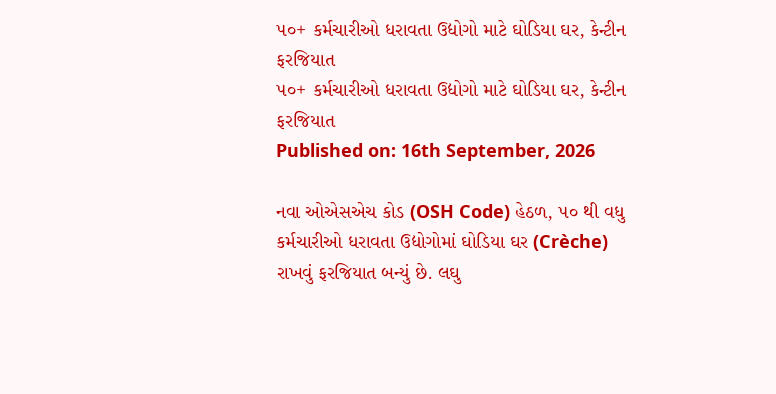૫૦+ કર્મચારીઓ ધરાવતા ઉદ્યોગો માટે ઘોડિયા ઘર, કેન્ટીન ફરજિયાત
૫૦+ કર્મચારીઓ ધરાવતા ઉદ્યોગો માટે ઘોડિયા ઘર, કેન્ટીન ફરજિયાત
Published on: 16th September, 2026

નવા ઓએસએચ કોડ (OSH Code) હેઠળ, ૫૦ થી વધુ કર્મચારીઓ ધરાવતા ઉદ્યોગોમાં ઘોડિયા ઘર (Crèche) રાખવું ફરજિયાત બન્યું છે. લઘુ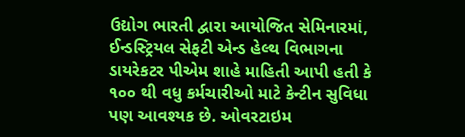ઉદ્યોગ ભારતી દ્વારા આયોજિત સેમિનારમાં, ઈન્ડસ્ટ્રિયલ સેફટી એન્ડ હેલ્થ વિભાગના ડાયરેકટર પીએમ શાહે માહિતી આપી હતી કે ૧૦૦ થી વધુ કર્મચારીઓ માટે કેન્ટીન સુવિધા પણ આવશ્યક છે. ઓવરટાઇમ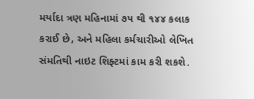મર્યાદા ત્રણ મહિનામાં ૭૫ થી ૧૪૪ કલાક કરાઈ છે, અને મહિલા કર્મચારીઓ લેખિત સંમતિથી નાઇટ શિફ્ટમાં કામ કરી શકશે.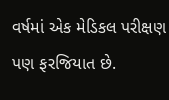વર્ષમાં એક મેડિકલ પરીક્ષણ પણ ફરજિયાત છે.